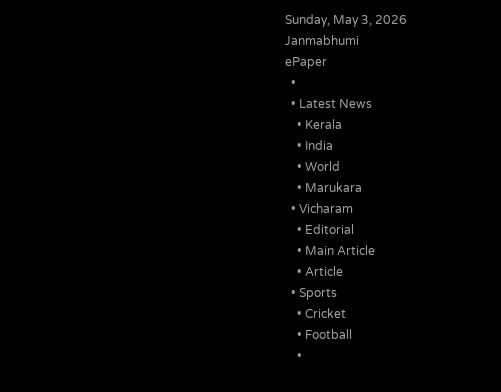Sunday, May 3, 2026
Janmabhumi
ePaper
  •
  • Latest News
    • Kerala
    • India
    • World
    • Marukara
  • Vicharam
    • Editorial
    • Main Article
    • Article
  • Sports
    • Cricket
    • Football
    •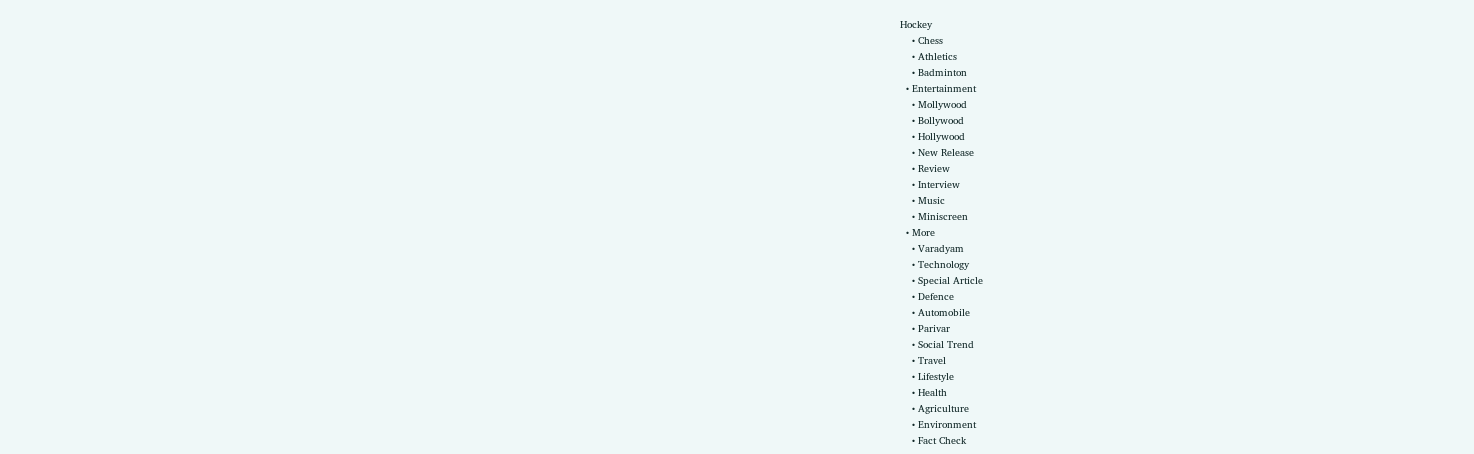Hockey
    • Chess
    • Athletics
    • Badminton
  • Entertainment
    • Mollywood
    • Bollywood
    • Hollywood
    • New Release
    • Review
    • Interview
    • Music
    • Miniscreen
  • More
    • Varadyam
    • Technology
    • Special Article
    • Defence
    • Automobile
    • Parivar
    • Social Trend
    • Travel
    • Lifestyle
    • Health
    • Agriculture
    • Environment
    • Fact Check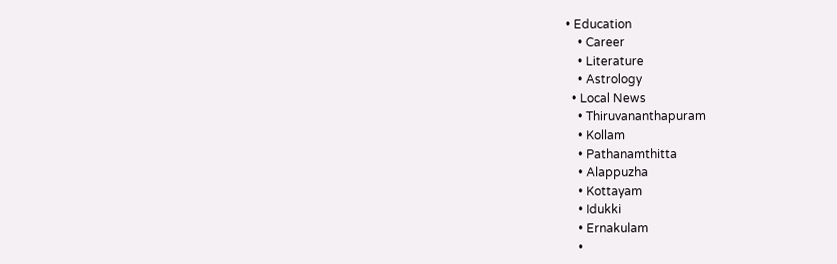• Education
    • Career
    • Literature
    • Astrology
  • Local News
    • Thiruvananthapuram
    • Kollam
    • Pathanamthitta
    • Alappuzha
    • Kottayam
    • Idukki
    • Ernakulam
    •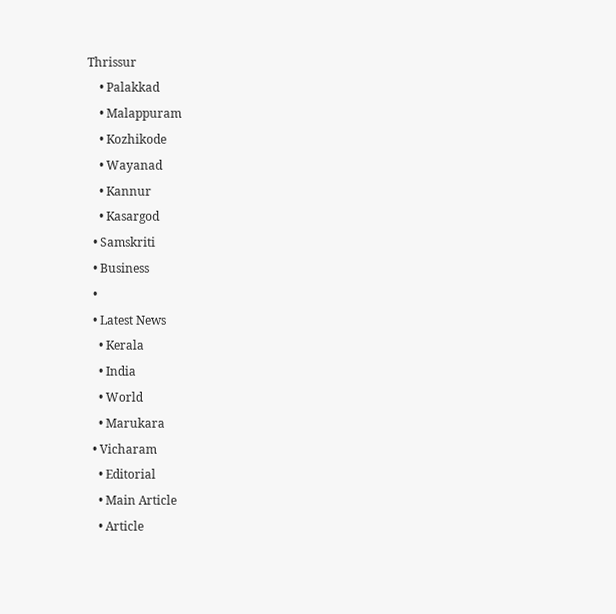Thrissur
    • Palakkad
    • Malappuram
    • Kozhikode
    • Wayanad
    • Kannur
    • Kasargod
  • Samskriti
  • Business
  •
  • Latest News
    • Kerala
    • India
    • World
    • Marukara
  • Vicharam
    • Editorial
    • Main Article
    • Article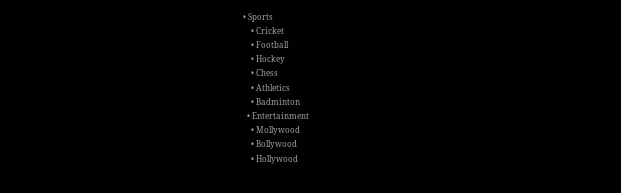• Sports
    • Cricket
    • Football
    • Hockey
    • Chess
    • Athletics
    • Badminton
  • Entertainment
    • Mollywood
    • Bollywood
    • Hollywood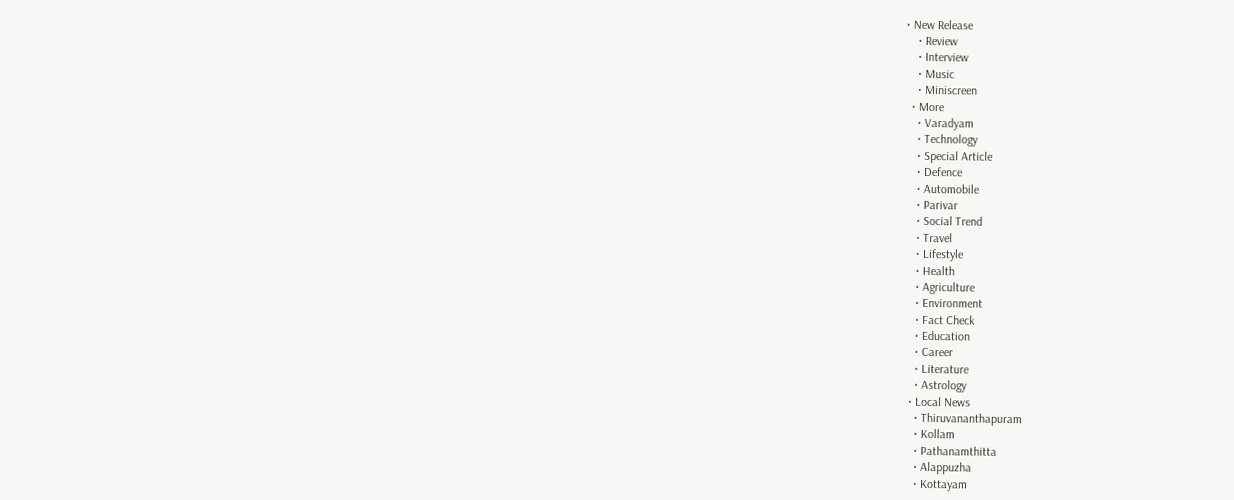• New Release
    • Review
    • Interview
    • Music
    • Miniscreen
  • More
    • Varadyam
    • Technology
    • Special Article
    • Defence
    • Automobile
    • Parivar
    • Social Trend
    • Travel
    • Lifestyle
    • Health
    • Agriculture
    • Environment
    • Fact Check
    • Education
    • Career
    • Literature
    • Astrology
  • Local News
    • Thiruvananthapuram
    • Kollam
    • Pathanamthitta
    • Alappuzha
    • Kottayam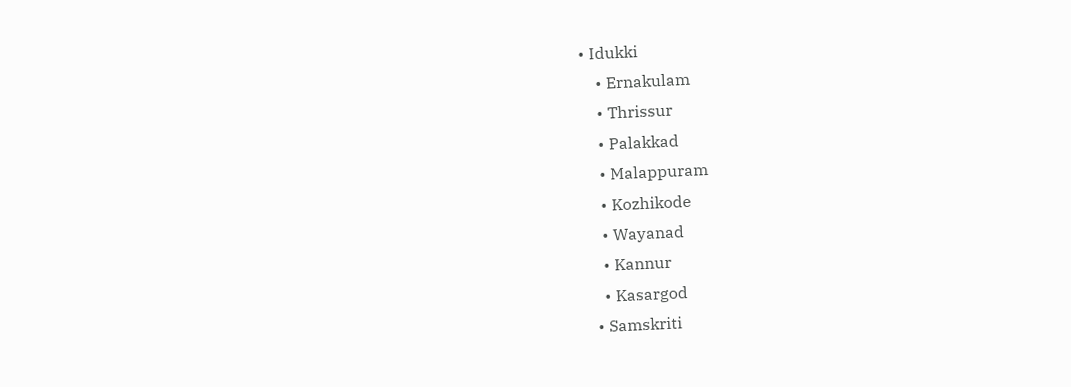• Idukki
    • Ernakulam
    • Thrissur
    • Palakkad
    • Malappuram
    • Kozhikode
    • Wayanad
    • Kannur
    • Kasargod
  • Samskriti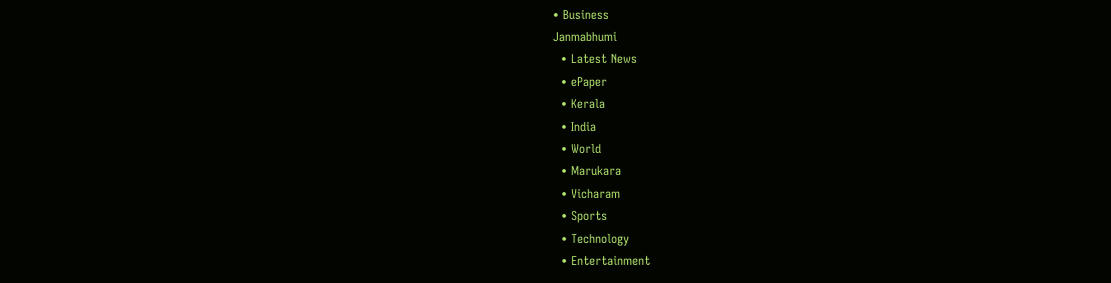• Business
Janmabhumi
  • Latest News
  • ePaper
  • Kerala
  • India
  • World
  • Marukara
  • Vicharam
  • Sports
  • Technology
  • Entertainment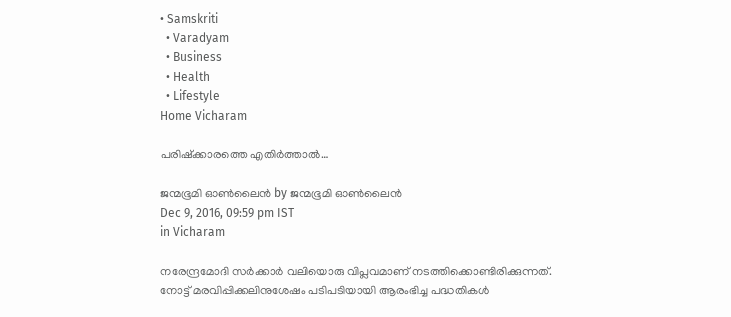• Samskriti
  • Varadyam
  • Business
  • Health
  • Lifestyle
Home Vicharam

പരിഷ്‌ക്കാരത്തെ എതിര്‍ത്താല്‍…

ജന്മഭൂമി ഓണ്‍ലൈന്‍ by ജന്മഭൂമി ഓണ്‍ലൈന്‍
Dec 9, 2016, 09:59 pm IST
in Vicharam

നരേന്ദ്രമോദി സര്‍ക്കാര്‍ വലിയൊരു വിപ്ലവമാണ് നടത്തിക്കൊണ്ടിരിക്കുന്നത്. നോട്ട് മരവിപ്പിക്കലിനുശേഷം പടിപടിയായി ആരംഭിച്ച പദ്ധതികള്‍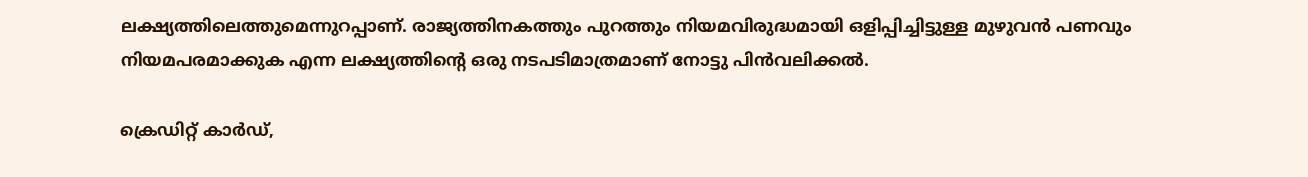ലക്ഷ്യത്തിലെത്തുമെന്നുറപ്പാണ്. രാജ്യത്തിനകത്തും പുറത്തും നിയമവിരുദ്ധമായി ഒളിപ്പിച്ചിട്ടുള്ള മുഴുവന്‍ പണവും നിയമപരമാക്കുക എന്ന ലക്ഷ്യത്തിന്റെ ഒരു നടപടിമാത്രമാണ് നോട്ടു പിന്‍വലിക്കല്‍.

ക്രെഡിറ്റ് കാര്‍ഡ്,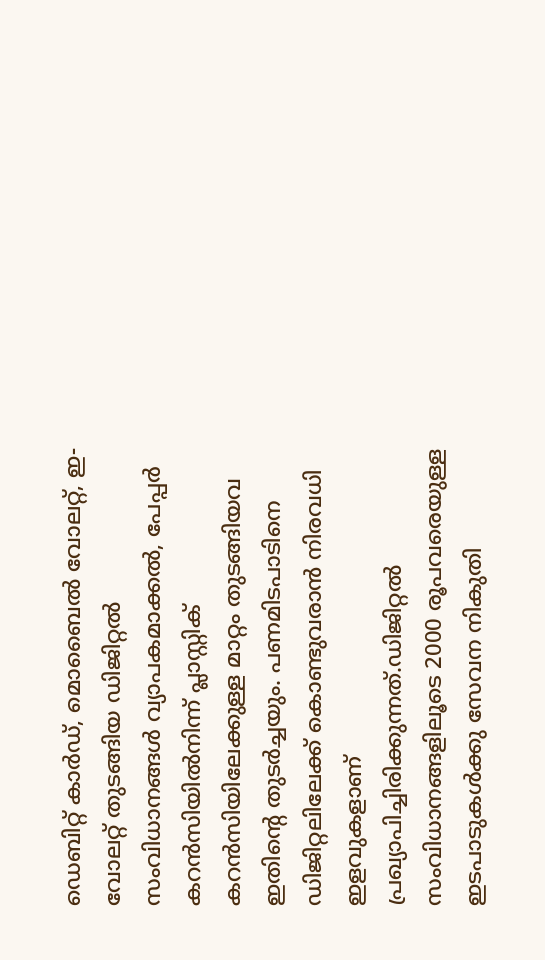ഡെബിറ്റ് കാര്‍ഡ്, മൊബൈല്‍ വോലറ്റ്, ഇ-വോലറ്റ് തുടങ്ങിയ ഡിജിറ്റല്‍ സംവിധാനങ്ങള്‍ വ്യാപകമാക്കല്‍, പേപ്പര്‍ കറന്‍സിയില്‍നിന്ന് പ്ലാസ്റ്റിക് കറന്‍സിയിലേക്കുള്ള മാറ്റം തുടങ്ങിയവ ഇതിന്റെ തുടര്‍ച്ചയും. പണമിടപാടിനെ ഡിജിറ്റലിലേക്ക് കൊണ്ടുവരാന്‍ നിരവധി ഇളവുകളാണ് പ്രഖ്യാപിച്ചിരിക്കുന്നത്.ഡിജിറ്റല്‍ സംവിധാനങ്ങളിലൂടെ 2000 രൂപവരെയുള്ള ഇടപാടുകള്‍ക്കു സേവന നികുതി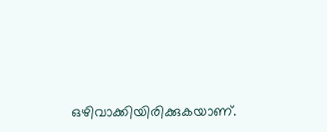ഒഴിവാക്കിയിരിക്കുകയാണ്.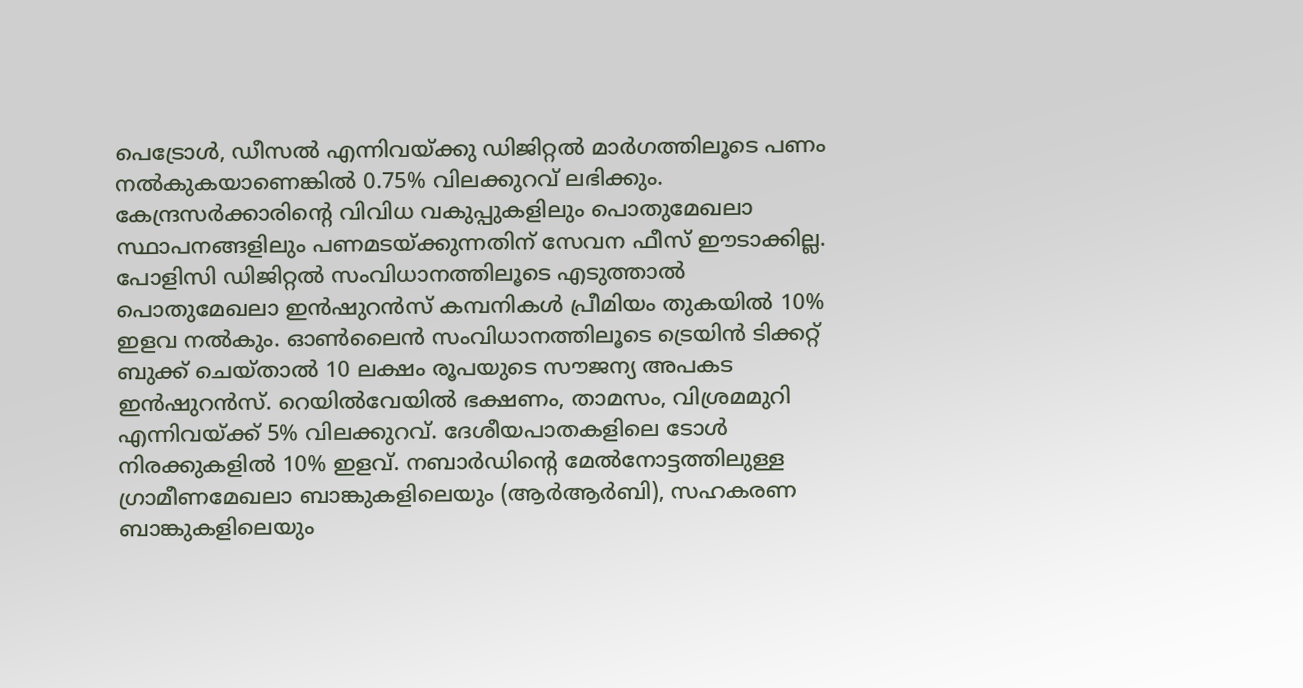പെട്രോള്‍, ഡീസല്‍ എന്നിവയ്‌ക്കു ഡിജിറ്റല്‍ മാര്‍ഗത്തിലൂടെ പണം നല്‍കുകയാണെങ്കില്‍ 0.75% വിലക്കുറവ് ലഭിക്കും. കേന്ദ്രസര്‍ക്കാരിന്റെ വിവിധ വകുപ്പുകളിലും പൊതുമേഖലാ സ്ഥാപനങ്ങളിലും പണമടയ്‌ക്കുന്നതിന് സേവന ഫീസ് ഈടാക്കില്ല. പോളിസി ഡിജിറ്റല്‍ സംവിധാനത്തിലൂടെ എടുത്താല്‍ പൊതുമേഖലാ ഇന്‍ഷുറന്‍സ് കമ്പനികള്‍ പ്രീമിയം തുകയില്‍ 10% ഇളവ നല്‍കും. ഓണ്‍ലൈന്‍ സംവിധാനത്തിലൂടെ ട്രെയിന്‍ ടിക്കറ്റ് ബുക്ക് ചെയ്താല്‍ 10 ലക്ഷം രൂപയുടെ സൗജന്യ അപകട ഇന്‍ഷുറന്‍സ്. റെയില്‍വേയില്‍ ഭക്ഷണം, താമസം, വിശ്രമമുറി എന്നിവയ്‌ക്ക് 5% വിലക്കുറവ്. ദേശീയപാതകളിലെ ടോള്‍ നിരക്കുകളില്‍ 10% ഇളവ്. നബാര്‍ഡിന്റെ മേല്‍നോട്ടത്തിലുള്ള ഗ്രാമീണമേഖലാ ബാങ്കുകളിലെയും (ആര്‍ആര്‍ബി), സഹകരണ ബാങ്കുകളിലെയും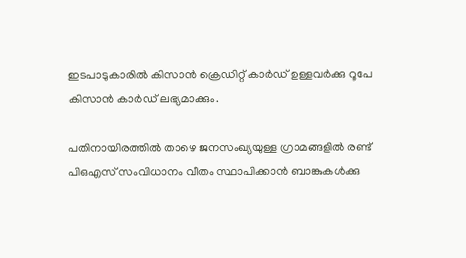ഇടപാടുകാരില്‍ കിസാന്‍ ക്രെഡിറ്റ് കാര്‍ഡ് ഉള്ളവര്‍ക്കു റൂപേ കിസാന്‍ കാര്‍ഡ് ലഭ്യമാക്കും.

പതിനായിരത്തില്‍ താഴെ ജനസംഖ്യയുള്ള ഗ്രാമങ്ങളില്‍ രണ്ട് പിഒഎസ് സംവിധാനം വീതം സ്ഥാപിക്കാന്‍ ബാങ്കുകള്‍ക്കു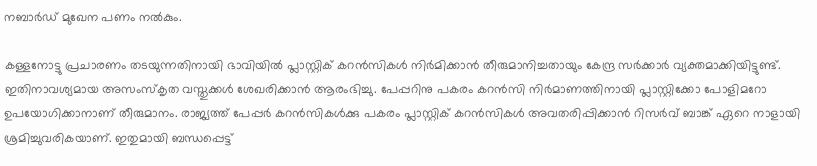നബാര്‍ഡ് മുഖേന പണം നല്‍കും.

കള്ളനോട്ടു പ്രചാരണം തടയുന്നതിനായി ഭാവിയില്‍ പ്ലാസ്റ്റിക് കറന്‍സികള്‍ നിര്‍മിക്കാന്‍ തീരുമാനിച്ചതായും കേന്ദ്ര സര്‍ക്കാര്‍ വ്യക്തമാക്കിയിട്ടുണ്ട്. ഇതിനാവശ്യമായ അസംസ്‌കൃത വസ്തുക്കള്‍ ശേഖരിക്കാന്‍ ആരംഭിച്ചു. പേപ്പറിനു പകരം കറന്‍സി നിര്‍മാണത്തിനായി പ്ലാസ്റ്റിക്കോ പോളിമറോ ഉപയോഗിക്കാനാണ് തീരുമാനം. രാജ്യത്ത് പേപ്പര്‍ കറന്‍സികള്‍ക്കു പകരം പ്ലാസ്റ്റിക് കറന്‍സികള്‍ അവതരിപ്പിക്കാന്‍ റിസര്‍വ് ബാങ്ക് ഏറെ നാളായി ശ്രമിച്ചുവരികയാണ്. ഇതുമായി ബന്ധപ്പെട്ട്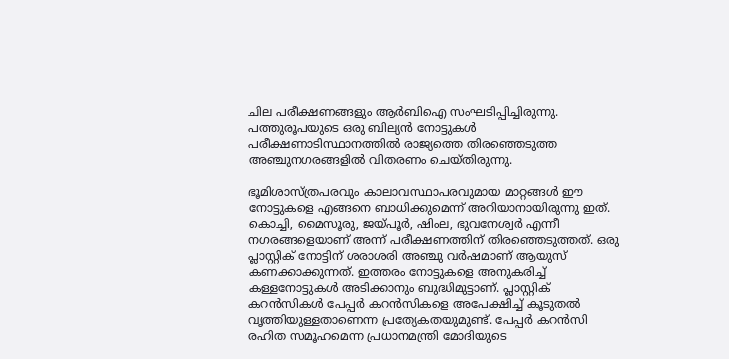ചില പരീക്ഷണങ്ങളും ആര്‍ബിഐ സംഘടിപ്പിച്ചിരുന്നു. പത്തുരൂപയുടെ ഒരു ബില്യന്‍ നോട്ടുകള്‍ പരീക്ഷണാടിസ്ഥാനത്തില്‍ രാജ്യത്തെ തിരഞ്ഞെടുത്ത അഞ്ചുനഗരങ്ങളില്‍ വിതരണം ചെയ്തിരുന്നു.

ഭൂമിശാസ്ത്രപരവും കാലാവസ്ഥാപരവുമായ മാറ്റങ്ങള്‍ ഈ നോട്ടുകളെ എങ്ങനെ ബാധിക്കുമെന്ന് അറിയാനായിരുന്നു ഇത്. കൊച്ചി, മൈസൂരു, ജയ്‌പൂര്‍, ഷിംല, ഭുവനേശ്വര്‍ എന്നീ നഗരങ്ങളെയാണ് അന്ന് പരീക്ഷണത്തിന് തിരഞ്ഞെടുത്തത്. ഒരു പ്ലാസ്റ്റിക് നോട്ടിന് ശരാശരി അഞ്ചു വര്‍ഷമാണ് ആയുസ് കണക്കാക്കുന്നത്. ഇത്തരം നോട്ടുകളെ അനുകരിച്ച് കള്ളനോട്ടുകള്‍ അടിക്കാനും ബുദ്ധിമുട്ടാണ്. പ്ലാസ്റ്റിക് കറന്‍സികള്‍ പേപ്പര്‍ കറന്‍സികളെ അപേക്ഷിച്ച് കൂടുതല്‍ വൃത്തിയുള്ളതാണെന്ന പ്രത്യേകതയുമുണ്ട്. പേപ്പര്‍ കറന്‍സി രഹിത സമൂഹമെന്ന പ്രധാനമന്ത്രി മോദിയുടെ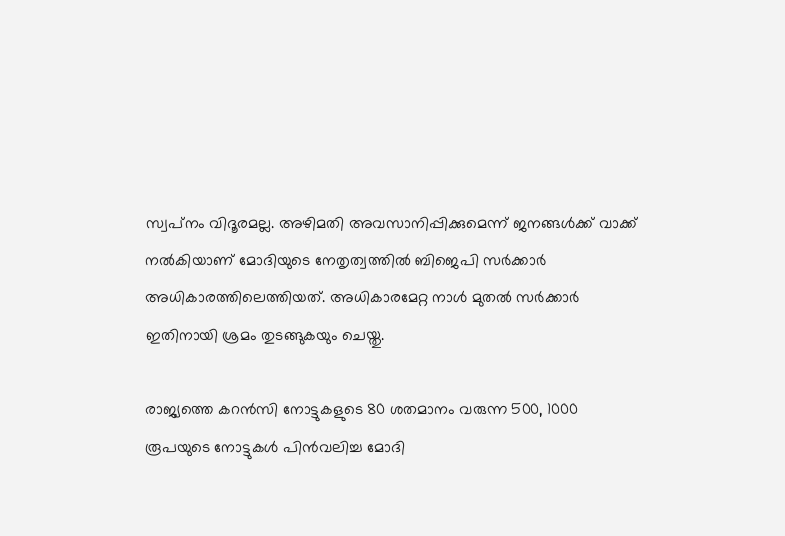സ്വപ്‌നം വിദൂരമല്ല. അഴിമതി അവസാനിപ്പിക്കുമെന്ന് ജനങ്ങള്‍ക്ക് വാക്ക് നല്‍കിയാണ് മോദിയുടെ നേതൃത്വത്തില്‍ ബിജെപി സര്‍ക്കാര്‍ അധികാരത്തിലെത്തിയത്. അധികാരമേറ്റ നാള്‍ മുതല്‍ സര്‍ക്കാര്‍ ഇതിനായി ശ്രമം തുടങ്ങുകയും ചെയ്തു.

രാജ്യത്തെ കറന്‍സി നോട്ടുകളുടെ 80 ശതമാനം വരുന്ന 500, 1000 രൂപയുടെ നോട്ടുകള്‍ പിന്‍വലിച്ച മോദി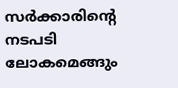സര്‍ക്കാരിന്റെ നടപടി ലോകമെങ്ങും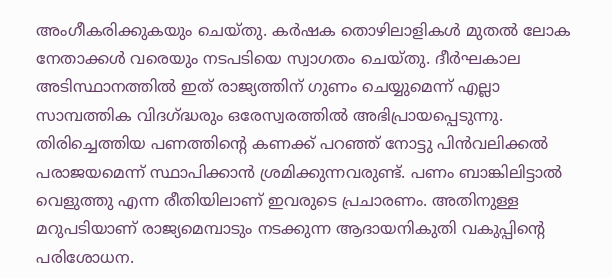അംഗീകരിക്കുകയും ചെയ്തു. കര്‍ഷക തൊഴിലാളികള്‍ മുതല്‍ ലോക നേതാക്കള്‍ വരെയും നടപടിയെ സ്വാഗതം ചെയ്തു. ദീര്‍ഘകാല അടിസ്ഥാനത്തില്‍ ഇത് രാജ്യത്തിന് ഗുണം ചെയ്യുമെന്ന് എല്ലാ സാമ്പത്തിക വിദഗ്‌ദ്ധരും ഒരേസ്വരത്തില്‍ അഭിപ്രായപ്പെടുന്നു. തിരിച്ചെത്തിയ പണത്തിന്റെ കണക്ക് പറഞ്ഞ് നോട്ടു പിന്‍വലിക്കല്‍ പരാജയമെന്ന് സ്ഥാപിക്കാന്‍ ശ്രമിക്കുന്നവരുണ്ട്. പണം ബാങ്കിലിട്ടാല്‍ വെളുത്തു എന്ന രീതിയിലാണ് ഇവരുടെ പ്രചാരണം. അതിനുള്ള മറുപടിയാണ് രാജ്യമെമ്പാടും നടക്കുന്ന ആദായനികുതി വകുപ്പിന്റെ പരിശോധന.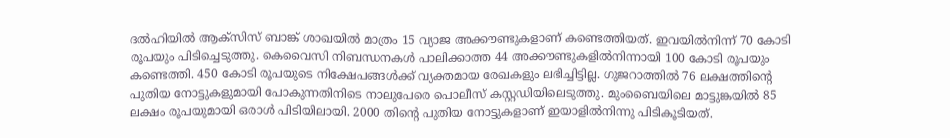ദല്‍ഹിയില്‍ ആക്‌സിസ് ബാങ്ക് ശാഖയില്‍ മാത്രം 15 വ്യാജ അക്കൗണ്ടുകളാണ് കണ്ടെത്തിയത്. ഇവയില്‍നിന്ന് 70 കോടി രൂപയും പിടിച്ചെടുത്തു. കെവൈസി നിബന്ധനകള്‍ പാലിക്കാത്ത 44 അക്കൗണ്ടുകളില്‍നിന്നായി 100 കോടി രൂപയും കണ്ടെത്തി. 450 കോടി രൂപയുടെ നിക്ഷേപങ്ങള്‍ക്ക് വ്യക്തമായ രേഖകളും ലഭിച്ചിട്ടില്ല. ഗുജറാത്തില്‍ 76 ലക്ഷത്തിന്റെ പുതിയ നോട്ടുകളുമായി പോകുന്നതിനിടെ നാലുപേരെ പൊലീസ് കസ്റ്റഡിയിലെടുത്തു. മുംബൈയിലെ മാട്ടുങ്കയില്‍ 85 ലക്ഷം രൂപയുമായി ഒരാള്‍ പിടിയിലായി. 2000 തിന്റെ പുതിയ നോട്ടുകളാണ് ഇയാളില്‍നിന്നു പിടികൂടിയത്.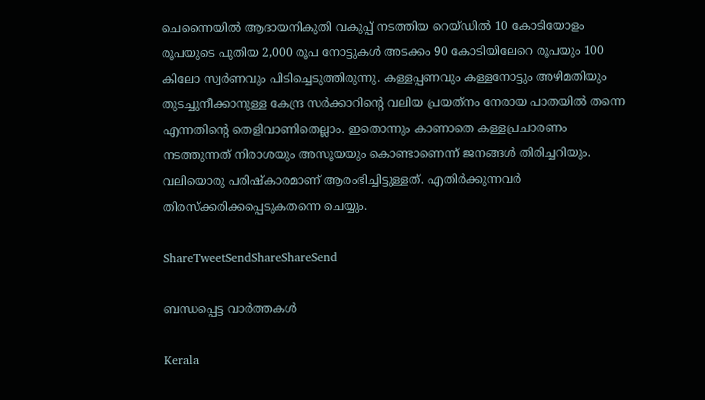ചെന്നൈയില്‍ ആദായനികുതി വകുപ്പ് നടത്തിയ റെയ്ഡില്‍ 10 കോടിയോളം രൂപയുടെ പുതിയ 2,000 രൂപ നോട്ടുകള്‍ അടക്കം 90 കോടിയിലേറെ രൂപയും 100 കിലോ സ്വര്‍ണവും പിടിച്ചെടുത്തിരുന്നു. കള്ളപ്പണവും കള്ളനോട്ടും അഴിമതിയും തുടച്ചുനീക്കാനുള്ള കേന്ദ്ര സര്‍ക്കാറിന്റെ വലിയ പ്രയത്‌നം നേരായ പാതയില്‍ തന്നെ എന്നതിന്റെ തെളിവാണിതെല്ലാം. ഇതൊന്നും കാണാതെ കള്ളപ്രചാരണം നടത്തുന്നത് നിരാശയും അസൂയയും കൊണ്ടാണെന്ന് ജനങ്ങള്‍ തിരിച്ചറിയും. വലിയൊരു പരിഷ്‌കാരമാണ് ആരംഭിച്ചിട്ടുള്ളത്. എതിര്‍ക്കുന്നവര്‍ തിരസ്‌ക്കരിക്കപ്പെടുകതന്നെ ചെയ്യും.

ShareTweetSendShareShareSend

ബന്ധപ്പെട്ട വാര്‍ത്തകള്‍

Kerala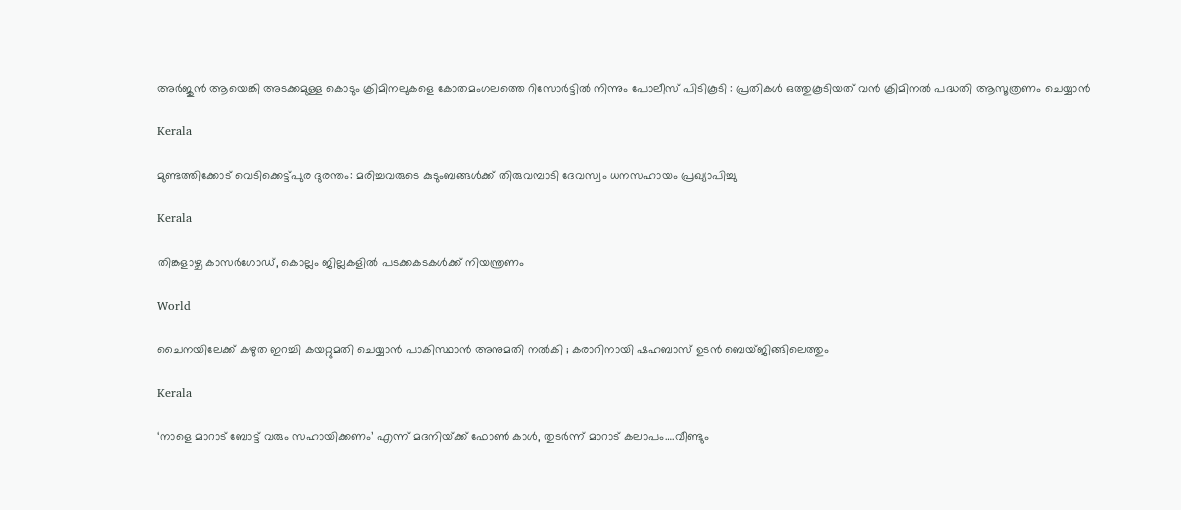അർജുൻ ആയെങ്കി അടക്കമുള്ള കൊടും ക്രിമിനലുകളെ കോതമംഗലത്തെ റിസോർട്ടിൽ നിന്നും പോലീസ് പിടികൂടി : പ്രതികൾ ഒത്തുകൂടിയത് വൻ ക്രിമിനൽ പദ്ധതി ആസൂത്രണം ചെയ്യാൻ

Kerala

മുണ്ടത്തിക്കോട് വെടിക്കെട്ട്പുര ദുരന്തം: മരിച്ചവരുടെ കുടുംബങ്ങള്‍ക്ക് തിരുവമ്പാടി ദേവസ്വം ധനസഹായം പ്രഖ്യാപിച്ചു

Kerala

തിങ്കളാഴ്ച കാസര്‍ഗോഡ്, കൊല്ലം ജില്ലകളില്‍ പടക്കകടകള്‍ക്ക് നിയന്ത്രണം

World

ചൈനയിലേക്ക് കഴുത ഇറച്ചി കയറ്റുമതി ചെയ്യാൻ പാകിസ്ഥാൻ അനുമതി നൽകി ; കരാറിനായി ഷഹബാസ് ഉടൻ ബെയ്ജിങ്ങിലെത്തും

Kerala

‘നാളെ മാറാട് ബോട്ട് വരും സഹായിക്കണം’ എന്ന് മദനിയ്‌ക്ക് ഫോണ്‍ കാള്‍, തുടര്‍ന്ന് മാറാട് കലാപം….വീണ്ടും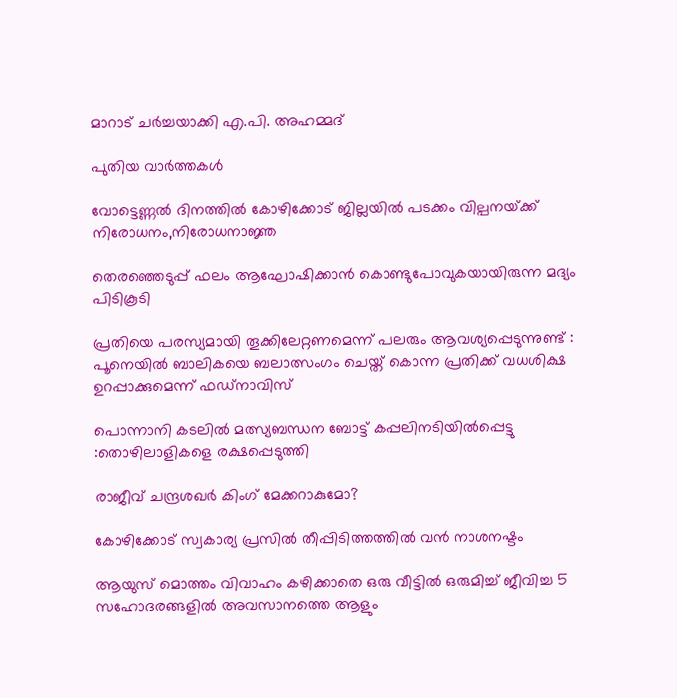മാറാട് ചര്‍ച്ചയാക്കി എ.പി. അഹമ്മദ്

പുതിയ വാര്‍ത്തകള്‍

വോട്ടെണ്ണല്‍ ദിനത്തില്‍ കോഴിക്കോട് ജില്ലയില്‍ പടക്കം വില്പനയ്‌ക്ക് നിരോധനം,നിരോധനാജ്ഞ

തെരഞ്ഞെടുപ്പ് ഫലം ആഘോഷിക്കാന്‍ കൊണ്ടുപോവുകയായിരുന്ന മദ്യം പിടികൂടി

പ്രതിയെ പരസ്യമായി തൂക്കിലേറ്റണമെന്ന് പലരും ആവശ്യപ്പെടുന്നുണ്ട് : പൂനെയിൽ ബാലികയെ ബലാത്സംഗം ചെയ്ത് കൊന്ന പ്രതിക്ക് വധശിക്ഷ ഉറപ്പാക്കുമെന്ന് ഫഡ്‌നാവിസ്

പൊന്നാനി കടലില്‍ മത്സ്യബന്ധന ബോട്ട് കപ്പലിനടിയില്‍പ്പെട്ടു :തൊഴിലാളികളെ രക്ഷപ്പെടുത്തി

രാജീവ് ചന്ദ്രശഖര്‍ കിംഗ് മേക്കറാകുമോ?

കോഴിക്കോട് സ്വകാര്യ പ്രസില്‍ തീപ്പിടിത്തത്തില്‍ വന്‍ നാശനഷ്ടം

ആയുസ് മൊത്തം വിവാഹം കഴിക്കാതെ ഒരു വീട്ടില്‍ ഒരുമിച്ച് ജീവിച്ച 5 സഹോദരങ്ങളില്‍ അവസാനത്തെ ആളും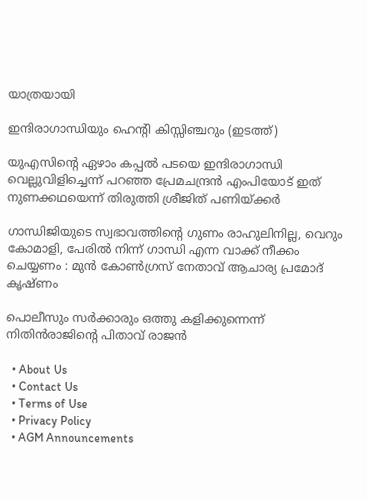യാത്രയായി

ഇന്ദിരാഗാന്ധിയും ഹെന്‍റി കിസ്സിഞ്ചറും (ഇടത്ത്)

യുഎസിന്റെ ഏഴാം കപ്പല്‍ പടയെ ഇന്ദിരാഗാന്ധി വെല്ലുവിളിച്ചെന്ന് പറഞ്ഞ പ്രേമചന്ദ്രന്‍ എംപിയോട് ഇത് നുണക്കഥയെന്ന് തിരുത്തി ശ്രീജിത് പണിയ്‌ക്കര്‍

ഗാന്ധിജിയുടെ സ്വഭാവത്തിന്റെ ഗുണം രാഹുലിനില്ല, വെറും കോമാളി, പേരിൽ നിന്ന് ഗാന്ധി എന്ന വാക്ക് നീക്കം ചെയ്യണം : മുൻ കോൺഗ്രസ് നേതാവ് ആചാര്യ പ്രമോദ് കൃഷ്ണം

പൊലീസും സര്‍ക്കാരും ഒത്തു കളിക്കുന്നെന്ന് നിതിന്‍രാജിന്റെ പിതാവ് രാജന്‍

  • About Us
  • Contact Us
  • Terms of Use
  • Privacy Policy
  • AGM Announcements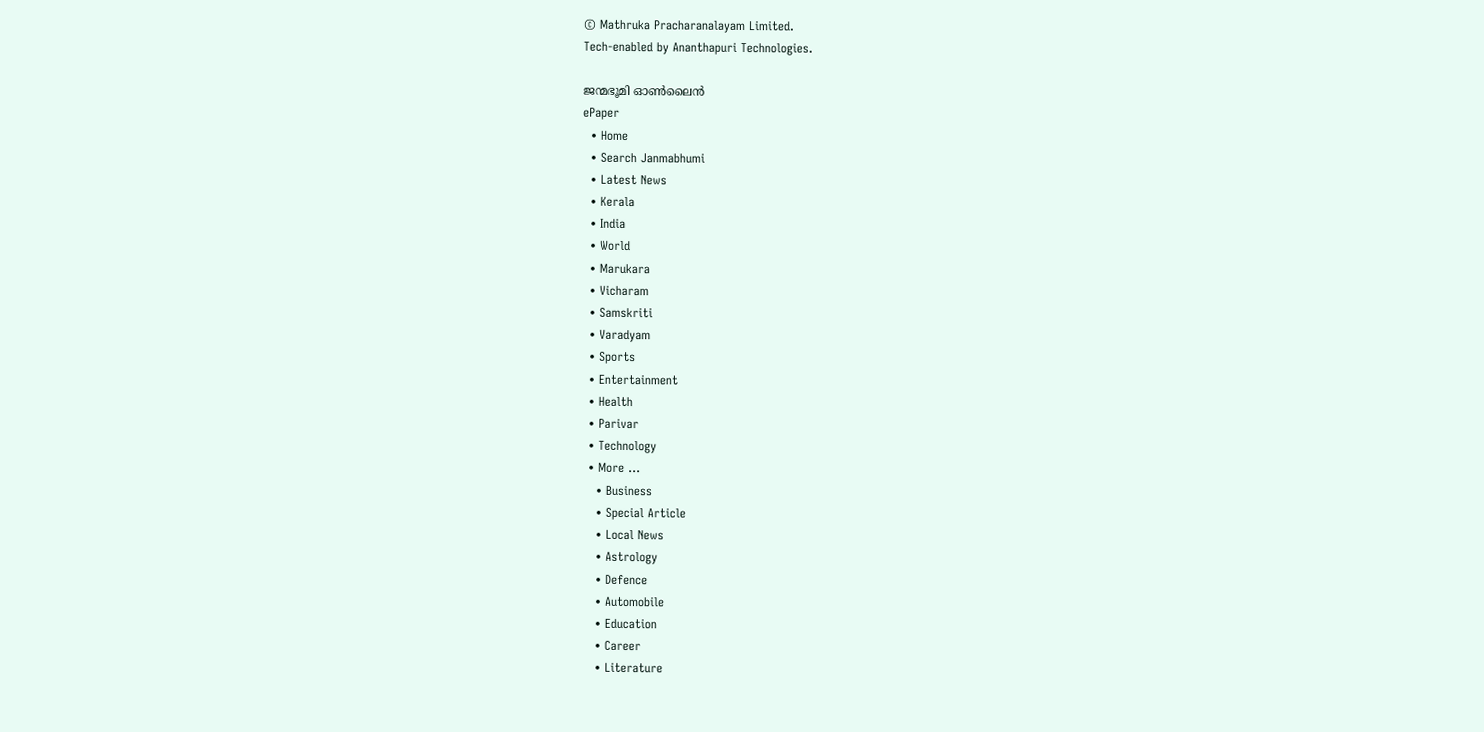© Mathruka Pracharanalayam Limited.
Tech-enabled by Ananthapuri Technologies.

ജന്മഭൂമി ഓണ്‍ലൈന്‍
ePaper
  • Home
  • Search Janmabhumi
  • Latest News
  • Kerala
  • India
  • World
  • Marukara
  • Vicharam
  • Samskriti
  • Varadyam
  • Sports
  • Entertainment
  • Health
  • Parivar
  • Technology
  • More …
    • Business
    • Special Article
    • Local News
    • Astrology
    • Defence
    • Automobile
    • Education
    • Career
    • Literature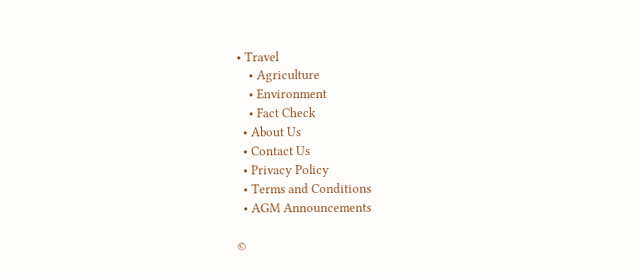• Travel
    • Agriculture
    • Environment
    • Fact Check
  • About Us
  • Contact Us
  • Privacy Policy
  • Terms and Conditions
  • AGM Announcements

©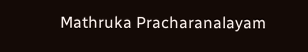Mathruka Pracharanalayam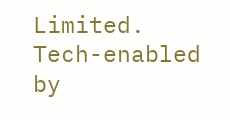Limited.
Tech-enabled by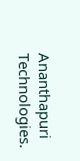Ananthapuri Technologies.